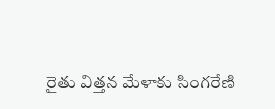రైతు విత్తన మేళాకు సింగరేణి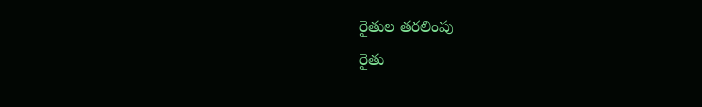రైతుల తరలింపు
రైతు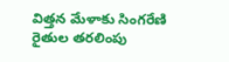విత్తన మేళాకు సింగరేణి రైతుల తరలింపు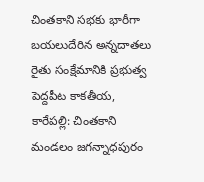చింతకాని సభకు భారీగా బయలుదేరిన అన్నదాతలు రైతు సంక్షేమానికి ప్రభుత్వ పెద్దపీట కాకతీయ, కారేపల్లి: చింతకాని మండలం జగన్నాధపురం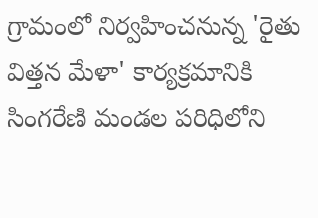గ్రామంలో నిర్వహించనున్న 'రైతు విత్తన మేళా' కార్యక్రమానికి సింగరేణి మండల పరిధిలోని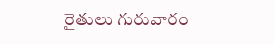రైతులు గురువారం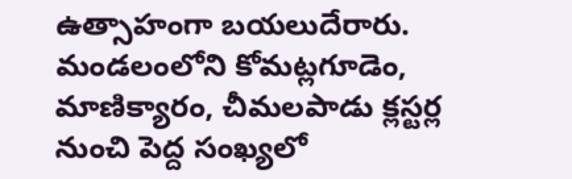ఉత్సాహంగా బయలుదేరారు. మండలంలోని కోమట్లగూడెం, మాణిక్యారం, చీమలపాడు క్లస్టర్ల నుంచి పెద్ద సంఖ్యలో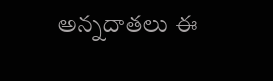అన్నదాతలు ఈ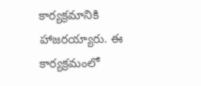కార్యక్రమానికి హాజరయ్యారు. ఈ కార్యక్రమంలో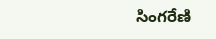సింగరేణి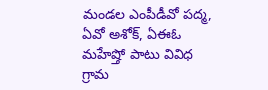మండల ఎంపీడీవో పద్మ, ఏవో అశోక్, ఏఈఓ మహేష్తో పాటు వివిధ గ్రామ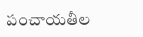పంచాయతీల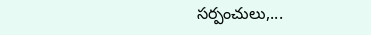సర్పంచులు,...